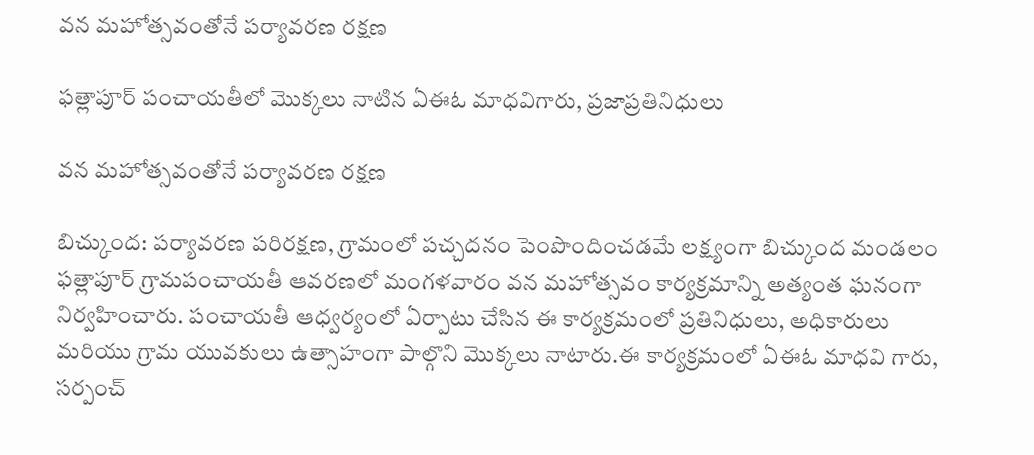వన మహోత్సవంతోనే పర్యావరణ రక్షణ

ఫత్లాపూర్ పంచాయతీలో మొక్కలు నాటిన ఏఈఓ మాధవిగారు, ప్రజాప్రతినిధులు

వన మహోత్సవంతోనే పర్యావరణ రక్షణ

బిచ్కుంద: పర్యావరణ పరిరక్షణ, గ్రామంలో పచ్చదనం పెంపొందించడమే లక్ష్యంగా బిచ్కుంద మండలం ఫత్లాపూర్ గ్రామపంచాయతీ ఆవరణలో మంగళవారం వన మహోత్సవం కార్యక్రమాన్ని అత్యంత ఘనంగా నిర్వహించారు. పంచాయతీ ఆధ్వర్యంలో ఏర్పాటు చేసిన ఈ కార్యక్రమంలో ప్రతినిధులు, అధికారులు మరియు గ్రామ యువకులు ఉత్సాహంగా పాల్గొని మొక్కలు నాటారు.ఈ కార్యక్రమంలో ఏఈఓ మాధవి గారు, సర్పంచ్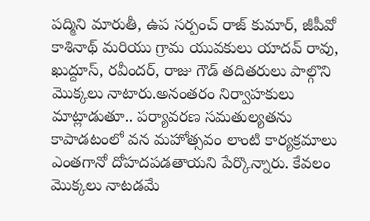పద్మిని మారుతీ, ఉప సర్పంచ్ రాజ్ కుమార్, జీపీవో కాశినాథ్ మరియు గ్రామ యువకులు యాదవ్ రావు, ఖుద్దూస్, రవీందర్, రాజు గౌడ్ తదితరులు పాల్గొని మొక్కలు నాటారు.అనంతరం నిర్వాహకులు మాట్లాడుతూ.. పర్యావరణ సమతుల్యతను కాపాడటంలో వన మహోత్సవం లాంటి కార్యక్రమాలు ఎంతగానో దోహదపడతాయని పేర్కొన్నారు. కేవలం మొక్కలు నాటడమే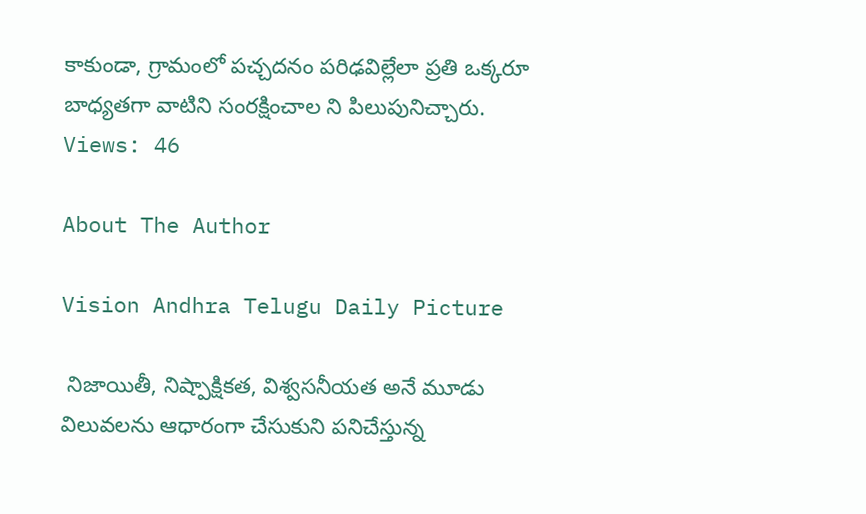కాకుండా, గ్రామంలో పచ్చదనం పరిఢవిల్లేలా ప్రతి ఒక్కరూ బాధ్యతగా వాటిని సంరక్షించాల ని పిలుపునిచ్చారు.
Views: 46

About The Author

Vision Andhra Telugu Daily Picture

 నిజాయితీ, నిష్పాక్షికత, విశ్వసనీయత అనే మూడు విలువలను ఆధారంగా చేసుకుని పనిచేస్తున్న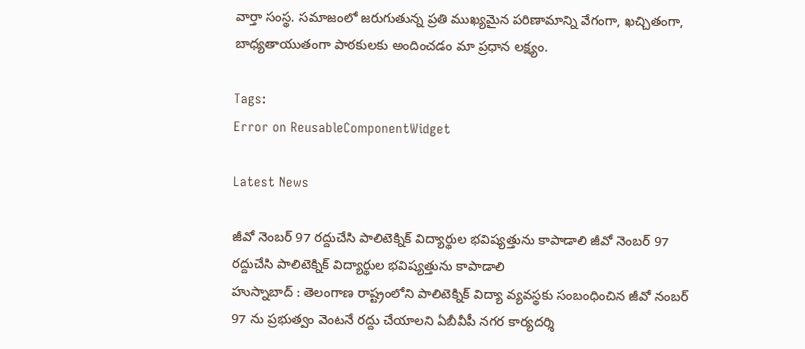వార్తా సంస్థ. సమాజంలో జరుగుతున్న ప్రతి ముఖ్యమైన పరిణామాన్ని వేగంగా, ఖచ్చితంగా, బాధ్యతాయుతంగా పాఠకులకు అందించడం మా ప్రధాన లక్ష్యం.

Tags:
Error on ReusableComponentWidget

Latest News

జీవో నెంబర్ 97 రద్దుచేసి పాలిటెక్నిక్ విద్యార్థుల భవిష్యత్తును కాపాడాలి జీవో నెంబర్ 97 రద్దుచేసి పాలిటెక్నిక్ విద్యార్థుల భవిష్యత్తును కాపాడాలి
హుస్నాబాద్ : తెలంగాణ రాష్ట్రంలోని పాలిటెక్నిక్ విద్యా వ్యవస్థకు సంబంధించిన జీవో నంబర్ 97 ను ప్రభుత్వం వెంటనే రద్దు చేయాలని ఏబీవీపీ నగర కార్యదర్శి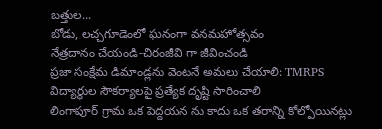బత్తుల...
బోడు, లచ్చగూడెంలో ఘనంగా వనమహోత్సవం
నేత్రదానం చేయండి-చిరంజీవి గా జీవించండి
ప్రజా సంక్షేమ డిమాండ్లను వెంటనే అమలు చేయాలి: TMRPS
విద్యార్థుల సౌకర్యాలపై ప్రత్యేక దృష్టి సారించాలి
లింగాపూర్ గ్రామ ఒక పెద్దయన ను కాదు ఒక తరాన్ని కోల్పోయినట్లు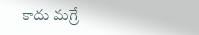కాదు మగ్రే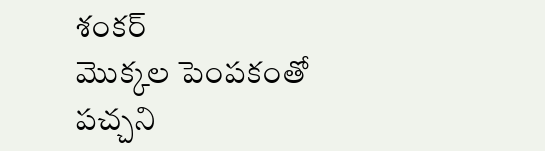శంకర్
మొక్కల పెంపకంతో పచ్చని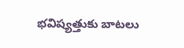భవిష్యత్తుకు బాటలు